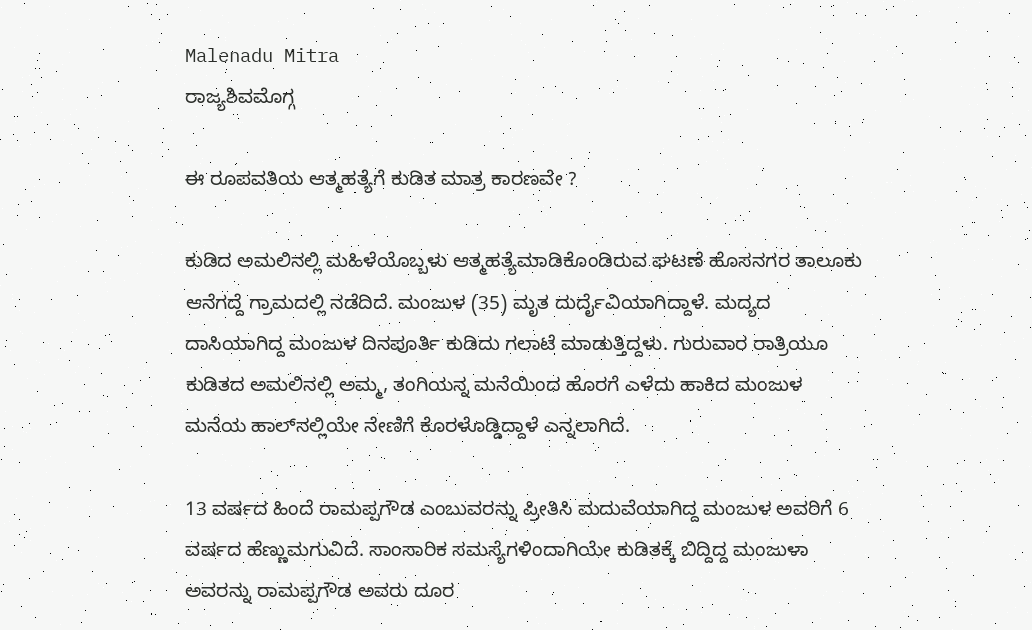Malenadu Mitra
ರಾಜ್ಯಶಿವಮೊಗ್ಗ

ಈ ರೂಪವತಿಯ ಆತ್ಮಹತ್ಯೆಗೆ ಕುಡಿತ ಮಾತ್ರ ಕಾರಣವೇ ?

ಕುಡಿದ ಅಮಲಿನಲ್ಲಿ ಮಹಿಳೆಯೊಬ್ಬಳು ಆತ್ಮಹತ್ಯೆಮಾಡಿಕೊಂಡಿರುವ ಘಟಣೆ ಹೊಸನಗರ ತಾಲೂಕು ಆನೆಗದ್ದೆ ಗ್ರಾಮದಲ್ಲಿ ನಡೆದಿದೆ. ಮಂಜುಳ (35) ಮೃತ ದುರ್ದೈವಿಯಾಗಿದ್ದಾಳೆ. ಮದ್ಯದ ದಾಸಿಯಾಗಿದ್ದ ಮಂಜುಳ ದಿನಪೂರ್ತಿ ಕುಡಿದು ಗಲಾಟೆ ಮಾಡುತ್ತಿದ್ದಳು. ಗುರುವಾರ ರಾತ್ರಿಯೂ ಕುಡಿತದ ಅಮಲಿನಲ್ಲಿ ಅಮ್ಮ, ತಂಗಿಯನ್ನ ಮನೆಯಿಂದ ಹೊರಗೆ ಎಳೆದು ಹಾಕಿದ ಮಂಜುಳ ಮನೆಯ ಹಾಲ್‍ನಲ್ಲಿಯೇ ನೇಣಿಗೆ ಕೊರಳೊಡ್ಡಿದ್ದಾಳೆ ಎನ್ನಲಾಗಿದೆ.

13 ವರ್ಷದ ಹಿಂದೆ ರಾಮಪ್ಪಗೌಡ ಎಂಬುವರನ್ನು ಪ್ರೀತಿಸಿ ಮದುವೆಯಾಗಿದ್ದ ಮಂಜುಳ ಅವರಿಗೆ 6 ವರ್ಷದ ಹೆಣ್ಣುಮಗುವಿದೆ. ಸಾಂಸಾರಿಕ ಸಮಸ್ಯೆಗಳಿಂದಾಗಿಯೇ ಕುಡಿತಕ್ಕೆ ಬಿದ್ದಿದ್ದ ಮಂಜುಳಾ ಅವರನ್ನು ರಾಮಪ್ಪಗೌಡ ಅವರು ದೂರ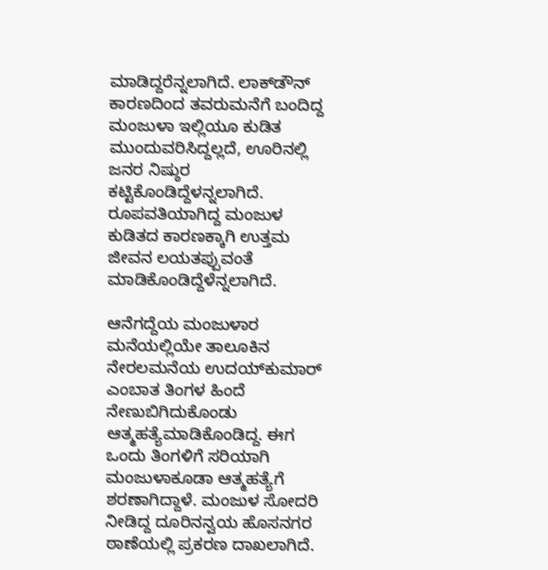ಮಾಡಿದ್ದರೆನ್ನಲಾಗಿದೆ. ಲಾಕ್‍ಡೌನ್ ಕಾರಣದಿಂದ ತವರುಮನೆಗೆ ಬಂದಿದ್ದ ಮಂಜುಳಾ ಇಲ್ಲಿಯೂ ಕುಡಿತ ಮುಂದುವರಿಸಿದ್ದಲ್ಲದೆ, ಊರಿನಲ್ಲಿ ಜನರ ನಿಷ್ಠುರ ಕಟ್ಟಿಕೊಂಡಿದ್ದೆಳನ್ನಲಾಗಿದೆ. ರೂಪವತಿಯಾಗಿದ್ದ ಮಂಜುಳ ಕುಡಿತದ ಕಾರಣಕ್ಕಾಗಿ ಉತ್ತಮ ಜೀವನ ಲಯತಪ್ಪುವಂತೆ ಮಾಡಿಕೊಂಡಿದ್ದೆಳೆನ್ನಲಾಗಿದೆ.

ಆನೆಗದ್ದೆಯ ಮಂಜುಳಾರ ಮನೆಯಲ್ಲಿಯೇ ತಾಲೂಕಿನ ನೇರಲಮನೆಯ ಉದಯ್‍ಕುಮಾರ್ ಎಂಬಾತ ತಿಂಗಳ ಹಿಂದೆ ನೇಣುಬಿಗಿದುಕೊಂಡು ಆತ್ಮಹತ್ಯೆಮಾಡಿಕೊಂಡಿದ್ದ. ಈಗ ಒಂದು ತಿಂಗಳಿಗೆ ಸರಿಯಾಗಿ ಮಂಜುಳಾಕೂಡಾ ಆತ್ಮಹತ್ಯೆಗೆ ಶರಣಾಗಿದ್ದಾಳೆ. ಮಂಜುಳ ಸೋದರಿ ನೀಡಿದ್ದ ದೂರಿನನ್ವಯ ಹೊಸನಗರ ಠಾಣೆಯಲ್ಲಿ ಪ್ರಕರಣ ದಾಖಲಾಗಿದೆ.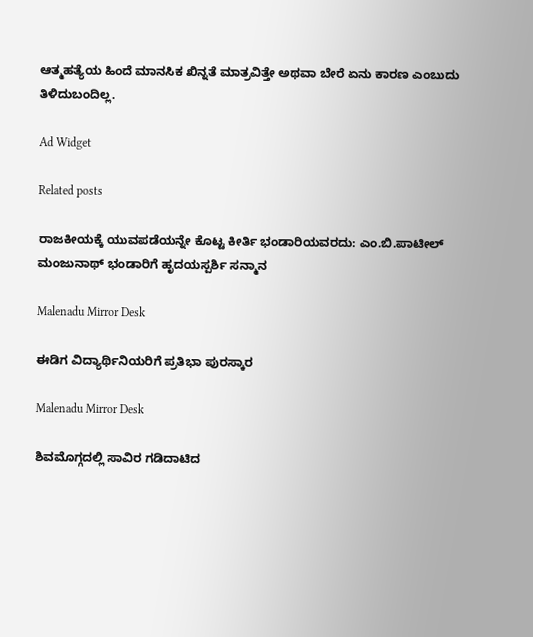ಆತ್ಮಹತ್ಯೆಯ ಹಿಂದೆ ಮಾನಸಿಕ ಖಿನ್ನತೆ ಮಾತ್ರವಿತ್ತೇ ಅಥವಾ ಬೇರೆ ಏನು ಕಾರಣ ಎಂಬುದು ತಿಳಿದುಬಂದಿಲ್ಲ.

Ad Widget

Related posts

ರಾಜಕೀಯಕ್ಕೆ ಯುವಪಡೆಯನ್ನೇ ಕೊಟ್ಟ ಕೀರ್ತಿ ಭಂಡಾರಿಯವರದು: ಎಂ.ಬಿ.ಪಾಟೀಲ್ ಮಂಜುನಾಥ್ ಭಂಡಾರಿಗೆ ಹೃದಯಸ್ಪರ್ಶಿ ಸನ್ಮಾನ

Malenadu Mirror Desk

ಈಡಿಗ ವಿದ್ಯಾರ್ಥಿನಿಯರಿಗೆ ಪ್ರತಿಭಾ ಪುರಸ್ಕಾರ

Malenadu Mirror Desk

ಶಿವಮೊಗ್ಗದಲ್ಲಿ ಸಾವಿರ ಗಡಿದಾಟಿದ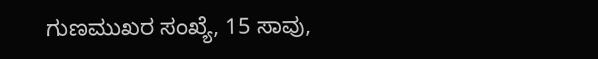ಗುಣಮುಖರ ಸಂಖ್ಯೆ, 15 ಸಾವು,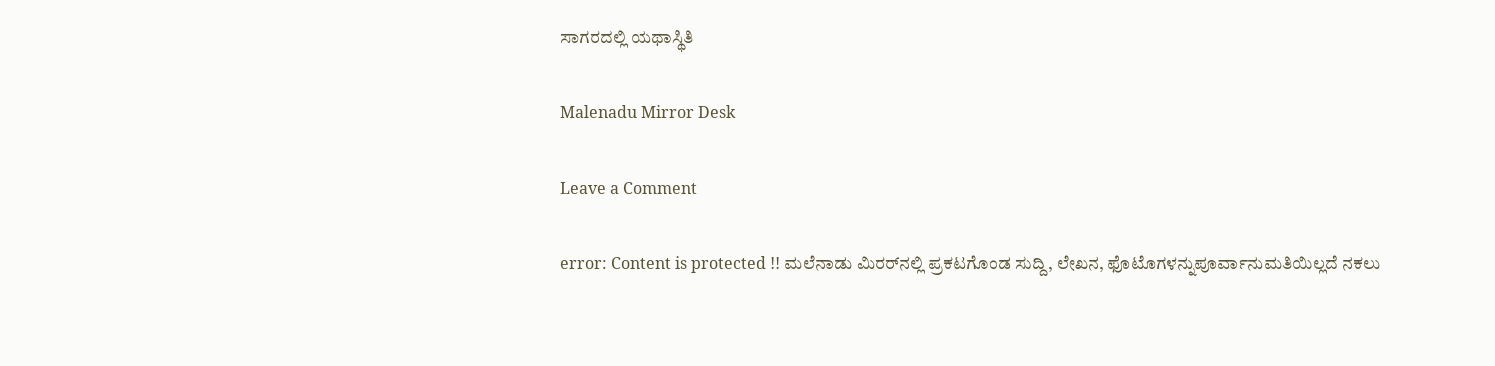ಸಾಗರದಲ್ಲಿ ಯಥಾಸ್ಥಿತಿ

Malenadu Mirror Desk

Leave a Comment

error: Content is protected !! ಮಲೆನಾಡು ಮಿರರ್‌ನಲ್ಲಿ ಪ್ರಕಟಗೊಂಡ ಸುದ್ದಿ, ಲೇಖನ, ಫೊಟೊಗಳನ್ನುಪೂರ್ವಾನುಮತಿಯಿಲ್ಲದೆ ನಕಲು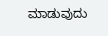ಮಾಡುವುದು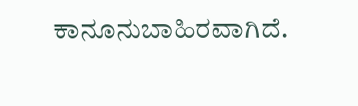ಕಾನೂನುಬಾಹಿರವಾಗಿದೆ.